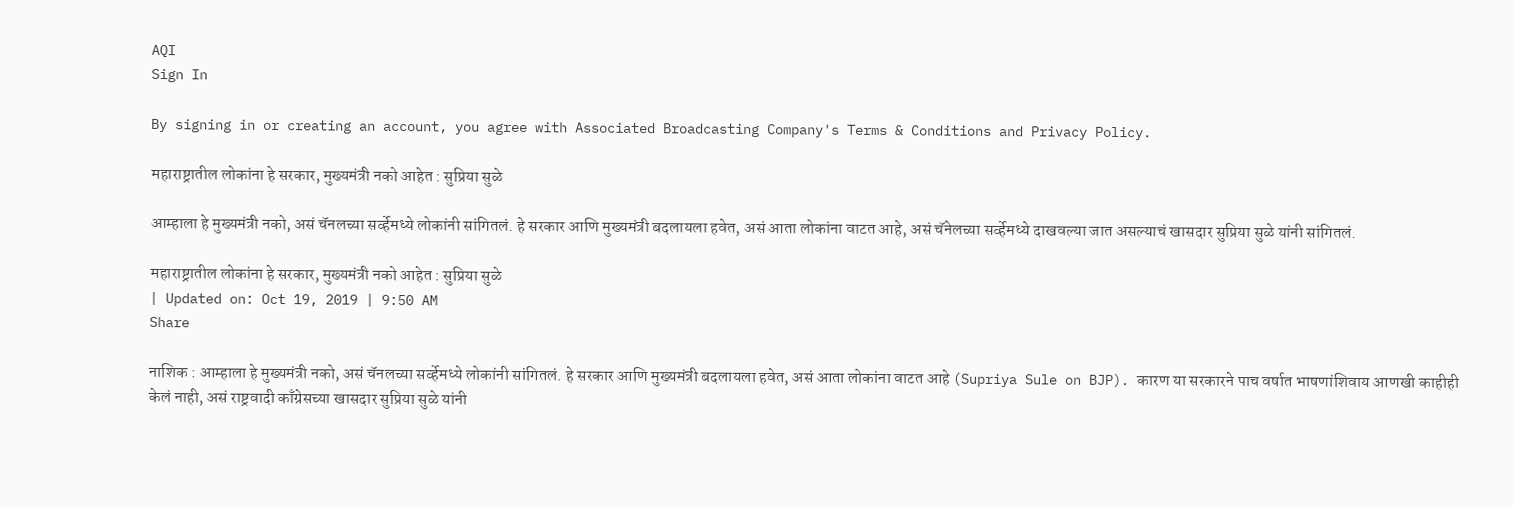AQI
Sign In

By signing in or creating an account, you agree with Associated Broadcasting Company's Terms & Conditions and Privacy Policy.

महाराष्ट्रातील लोकांना हे सरकार, मुख्यमंत्री नको आहेत : सुप्रिया सुळे

आम्हाला हे मुख्यमंत्री नको, असं चॅनलच्या सर्व्हेमध्ये लोकांनी सांगितलं. हे सरकार आणि मुख्यमंत्री बदलायला हवेत, असं आता लोकांना वाटत आहे, असं चॅनेलच्या सर्व्हेमध्ये दाखवल्या जात असल्याचं खासदार सुप्रिया सुळे यांनी सांगितलं.

महाराष्ट्रातील लोकांना हे सरकार, मुख्यमंत्री नको आहेत : सुप्रिया सुळे
| Updated on: Oct 19, 2019 | 9:50 AM
Share

नाशिक : आम्हाला हे मुख्यमंत्री नको, असं चॅनलच्या सर्व्हेमध्ये लोकांनी सांगितलं. हे सरकार आणि मुख्यमंत्री बदलायला हवेत, असं आता लोकांना वाटत आहे (Supriya Sule on BJP). कारण या सरकारने पाच वर्षात भाषणांशिवाय आणखी काहीही केलं नाही, असं राष्ट्रवादी काँग्रेसच्या खासदार सुप्रिया सुळे यांनी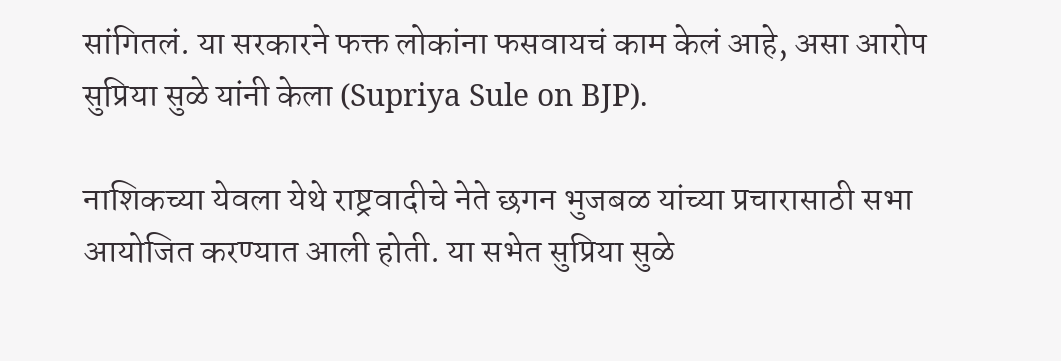सांगितलं. या सरकारने फक्त लोकांना फसवायचं काम केलं आहे, असा आरोप सुप्रिया सुळे यांनी केला (Supriya Sule on BJP).

नाशिकच्या येवला येथे राष्ट्रवादीचे नेते छगन भुजबळ यांच्या प्रचारासाठी सभा आयोजित करण्यात आली होती. या सभेत सुप्रिया सुळे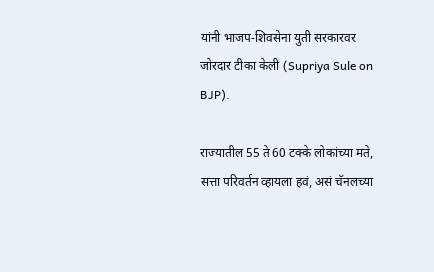यांनी भाजप-शिवसेना युती सरकारवर जोरदार टीका केली (Supriya Sule on BJP).

राज्यातील 55 ते 60 टक्के लोकांच्या मते, सत्ता परिवर्तन व्हायला हवं, असं चॅनलच्या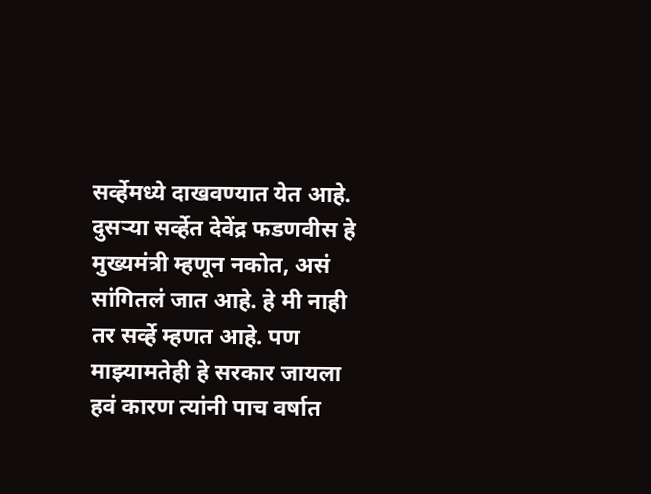सर्व्हेमध्ये दाखवण्यात येत आहे. दुसऱ्या सर्व्हेत देवेंद्र फडणवीस हे मुख्यमंत्री म्हणून नकोत, असं सांगितलं जात आहे. हे मी नाही तर सर्व्हे म्हणत आहे. पण माझ्यामतेही हे सरकार जायला हवं कारण त्यांनी पाच वर्षात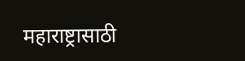महाराष्ट्रासाठी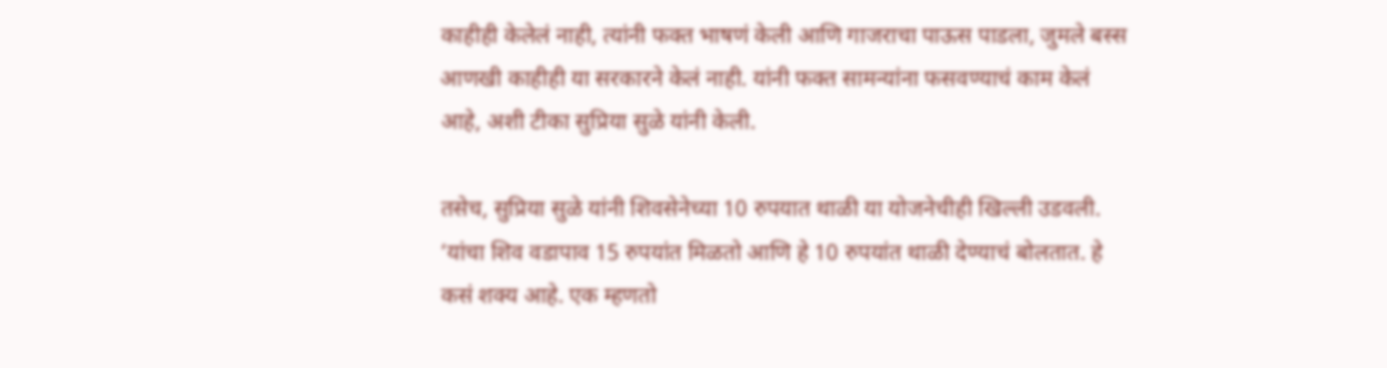काहीही केलेलं नाही, त्यांनी फक्त भाषणं केली आणि गाजराचा पाऊस पाडला, जुमले बस्स आणखी काहीही या सरकारने केलं नाही. यांनी फक्त सामन्यांना फसवण्याचं काम केलं आहे, अशी टीका सुप्रिया सुळे यांनी केली.

तसेच, सुप्रिया सुळे यांनी शिवसेनेच्या 10 रुपयात थाळी या योजनेचीही खिल्ली उडवली. ‘यांचा शिव वडापाव 15 रुपयांत मिळतो आणि हे 10 रुपयांत थाळी देण्याचं बोलतात. हे कसं शक्य आहे. एक म्हणतो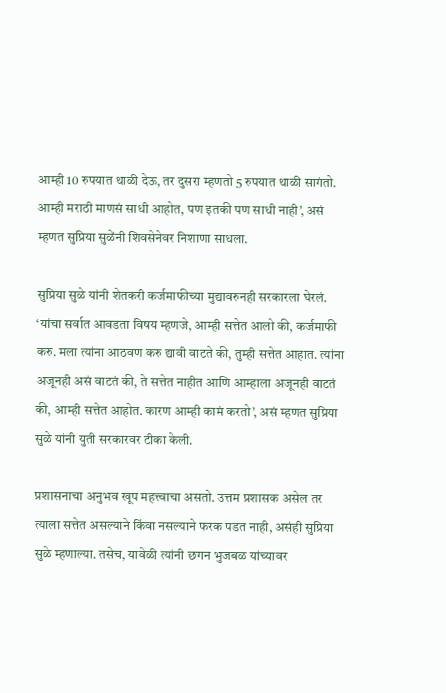आम्ही 10 रुपयात थाळी देऊ, तर दुसरा म्हणतो 5 रुपयात थाळी सागंतो. आम्ही मराठी माणसं साधी आहोत, पण इतकी पण साधी नाही’, असं म्हणत सुप्रिया सुळेंनी शिवसेनेवर निशाणा साधला.

सुप्रिया सुळे यांनी शेतकरी कर्जमाफीच्या मुद्यावरुनही सरकारला घेरलं. ‘यांचा सर्वात आवडता विषय म्हणजे, आम्ही सत्तेत आलो की, कर्जमाफी करु. मला त्यांना आठवण करु द्यावी वाटते की, तुम्ही सत्तेत आहात. त्यांना अजूनही असं वाटतं की, ते सत्तेत नाहीत आणि आम्हाला अजूनही वाटतं की, आम्ही सत्तेत आहोत. कारण आम्ही कामं करतो’, असं म्हणत सुप्रिया सुळे यांनी युती सरकारवर टीका केली.

प्रशासनाचा अनुभव खूप महत्त्वाचा असतो. उत्तम प्रशासक असेल तर त्याला सत्तेत असल्याने किंवा नसल्याने फरक पडत नाही, असंही सुप्रिया सुळे म्हणाल्या. तसेच, यावेळी त्यांनी छगन भुजबळ यांच्यावर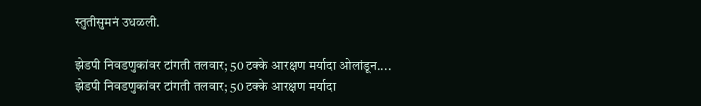स्तुतीसुमनं उधळली.

झेडपी निवडणुकांवर टांगती तलवार; 50 टक्के आरक्षण मर्यादा ओलांडून....
झेडपी निवडणुकांवर टांगती तलवार; 50 टक्के आरक्षण मर्यादा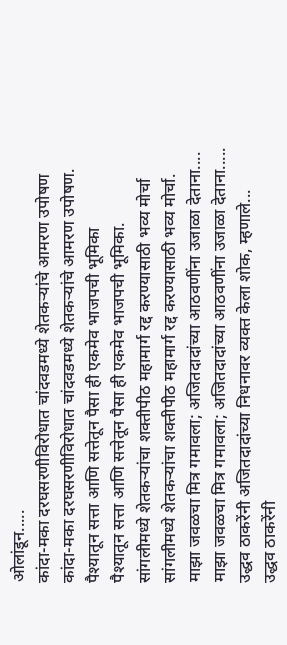ओलांडून.....
कांदा-मका दरघसरणीविरोधात चांदवडमध्ये शेतकऱ्यांचे आमरण उपोषण
कांदा-मका दरघसरणीविरोधात चांदवडमध्ये शेतकऱ्यांचे आमरण उपोषण.
पैश्यातून सत्ता आणि सत्तेतून पैसा ही एकमेव भाजपची भूमिका
पैश्यातून सत्ता आणि सत्तेतून पैसा ही एकमेव भाजपची भूमिका.
सांगलीमध्ये शेतकऱ्यांचा शक्तीपीठ महामार्ग रद्द करण्यासाठी भव्य मोर्चा
सांगलीमध्ये शेतकऱ्यांचा शक्तीपीठ महामार्ग रद्द करण्यासाठी भव्य मोर्चा.
माझा जवळचा मित्र गमावला; अजितदादांच्या आठवणींना उजाळा देताना....
माझा जवळचा मित्र गमावला; अजितदादांच्या आठवणींना उजाळा देताना.....
उद्धव ठाकरेंनी अजितदादांच्या निधनावर व्यक्त केला शोक, म्हणाले...
उद्धव ठाकरेंनी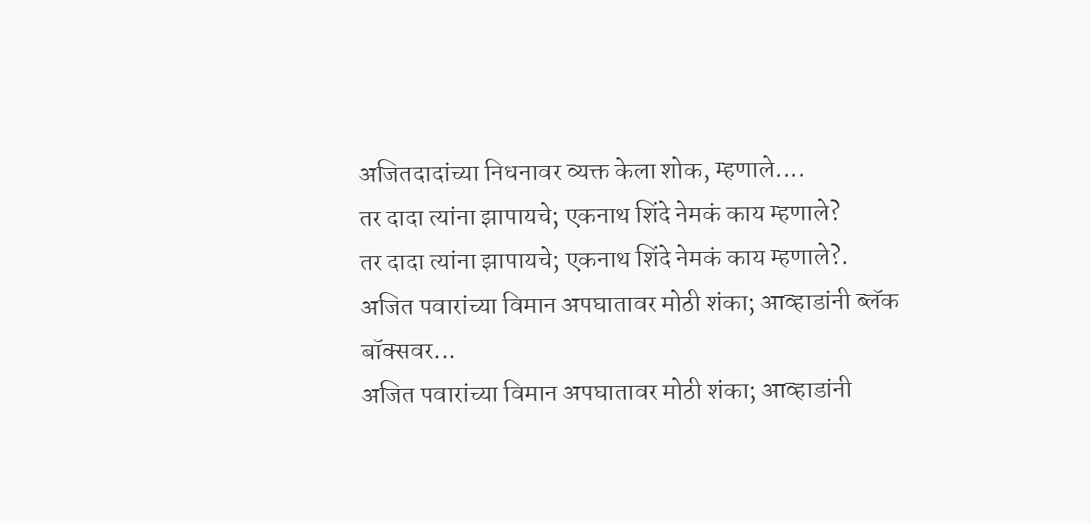अजितदादांच्या निधनावर व्यक्त केला शोक, म्हणाले....
तर दादा त्यांना झापायचे; एकनाथ शिंदे नेमकं काय म्हणाले?
तर दादा त्यांना झापायचे; एकनाथ शिंदे नेमकं काय म्हणाले?.
अजित पवारांच्या विमान अपघातावर मोठी शंका; आव्हाडांनी ब्लॅक बॉक्सवर...
अजित पवारांच्या विमान अपघातावर मोठी शंका; आव्हाडांनी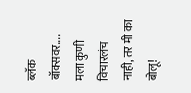ब्लॅक बॉक्सवर....
मला कुणी विचारलंच नाही, तर मी का बोलू!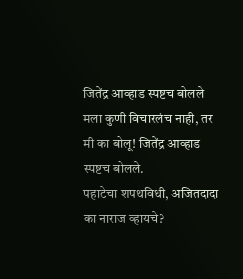जितेंद्र आव्हाड स्पष्टच बोलले
मला कुणी विचारलंच नाही, तर मी का बोलू! जितेंद्र आव्हाड स्पष्टच बोलले.
पहाटेचा शपथविधी, अजितदादा का नाराज व्हायचे?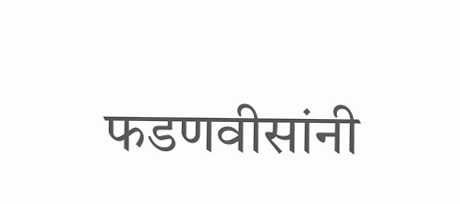फडणवीसांनी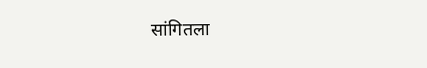सांगितला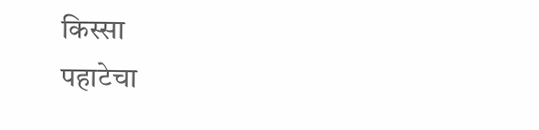किस्सा
पहाटेचा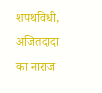शपथविधी, अजितदादा का नाराज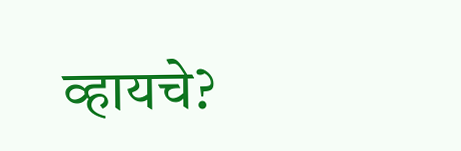व्हायचे?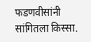फडणवीसांनी सांगितला किस्सा.